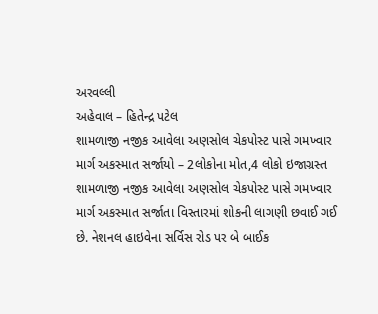અરવલ્લી
અહેવાલ – હિતેન્દ્ર પટેલ
શામળાજી નજીક આવેલા અણસોલ ચેકપોસ્ટ પાસે ગમખ્વાર માર્ગ અકસ્માત સર્જાયો – 2લોકોના મોત,4 લોકો ઇજાગ્રસ્ત
શામળાજી નજીક આવેલા અણસોલ ચેકપોસ્ટ પાસે ગમખ્વાર માર્ગ અકસ્માત સર્જાતા વિસ્તારમાં શોકની લાગણી છવાઈ ગઈ છે. નેશનલ હાઇવેના સર્વિસ રોડ પર બે બાઈક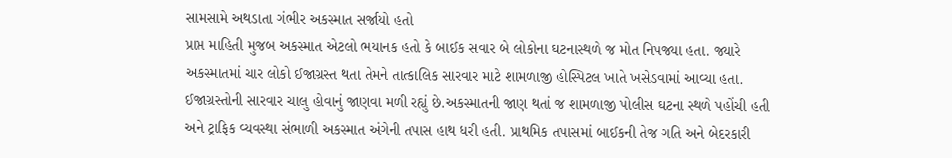સામસામે અથડાતા ગંભીર અકસ્માત સર્જાયો હતો
પ્રાપ્ત માહિતી મુજબ અકસ્માત એટલો ભયાનક હતો કે બાઈક સવાર બે લોકોના ઘટનાસ્થળે જ મોત નિપજ્યા હતા. જ્યારે અકસ્માતમાં ચાર લોકો ઈજાગ્રસ્ત થતા તેમને તાત્કાલિક સારવાર માટે શામળાજી હોસ્પિટલ ખાતે ખસેડવામાં આવ્યા હતા. ઈજાગ્રસ્તોની સારવાર ચાલુ હોવાનું જાણવા મળી રહ્યું છે.અકસ્માતની જાણ થતાં જ શામળાજી પોલીસ ઘટના સ્થળે પહોંચી હતી અને ટ્રાફિક વ્યવસ્થા સંભાળી અકસ્માત અંગેની તપાસ હાથ ધરી હતી. પ્રાથમિક તપાસમાં બાઈકની તેજ ગતિ અને બેદરકારી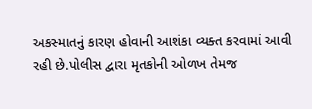અકસ્માતનું કારણ હોવાની આશંકા વ્યક્ત કરવામાં આવી રહી છે.પોલીસ દ્વારા મૃતકોની ઓળખ તેમજ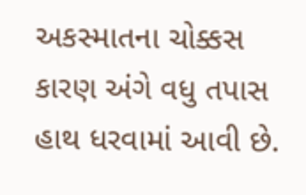અકસ્માતના ચોક્કસ કારણ અંગે વધુ તપાસ હાથ ધરવામાં આવી છે.